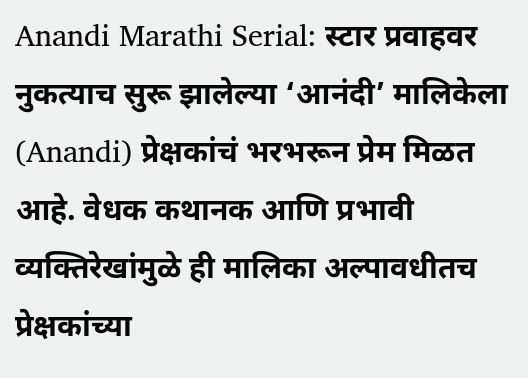Anandi Marathi Serial: स्टार प्रवाहवर नुकत्याच सुरू झालेल्या ‘आनंदी’ मालिकेला (Anandi) प्रेक्षकांचं भरभरून प्रेम मिळत आहे. वेधक कथानक आणि प्रभावी व्यक्तिरेखांमुळे ही मालिका अल्पावधीतच प्रेक्षकांच्या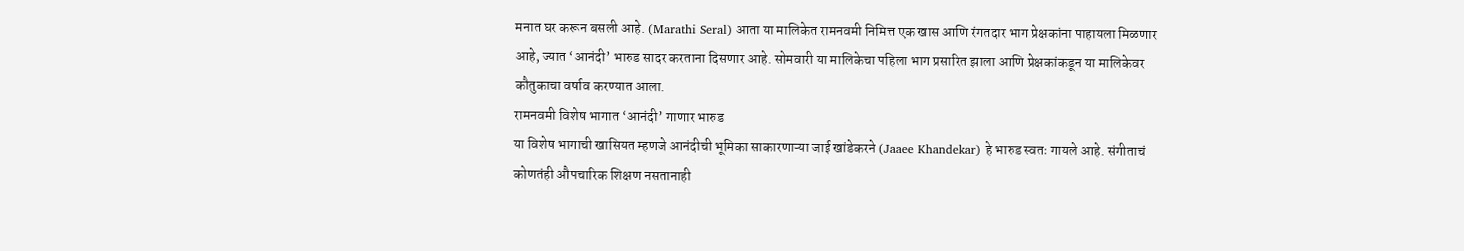मनात घर करून बसली आहे. (Marathi Seral) आता या मालिकेत रामनवमी निमित्त एक खास आणि रंगतदार भाग प्रेक्षकांना पाहायला मिळणार आहे, ज्यात ‘आनंदी’ भारुड सादर करताना दिसणार आहे. सोमवारी या मालिकेचा पहिला भाग प्रसारित झाला आणि प्रेक्षकांकडून या मालिकेवर कौतुकाचा वर्षाव करण्यात आला.
रामनवमी विशेष भागात ‘आनंदी’ गाणार भारुड
या विशेष भागाची खासियत म्हणजे आनंदीची भूमिका साकारणाऱ्या जाई खांडेकरने (Jaaee Khandekar) हे भारुड स्वतः गायले आहे. संगीताचं कोणतंही औपचारिक शिक्षण नसतानाही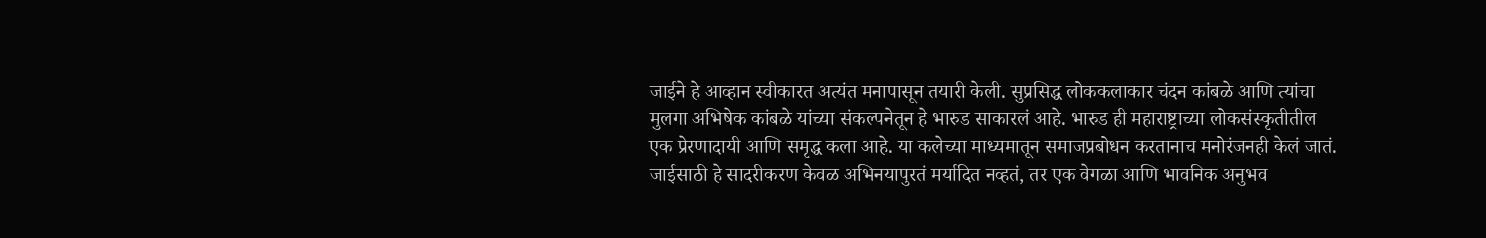जाईने हे आव्हान स्वीकारत अत्यंत मनापासून तयारी केली. सुप्रसिद्ध लोककलाकार चंदन कांबळे आणि त्यांचा मुलगा अभिषेक कांबळे यांच्या संकल्पनेतून हे भारुड साकारलं आहे. भारुड ही महाराष्ट्राच्या लोकसंस्कृतीतील एक प्रेरणादायी आणि समृद्ध कला आहे. या कलेच्या माध्यमातून समाजप्रबोधन करतानाच मनोरंजनही केलं जातं. जाईसाठी हे सादरीकरण केवळ अभिनयापुरतं मर्यादित नव्हतं, तर एक वेगळा आणि भावनिक अनुभव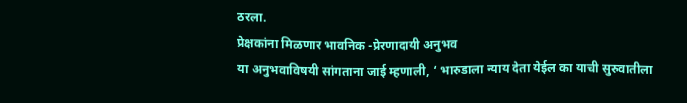ठरला.
प्रेक्षकांना मिळणार भावनिक -प्रेरणादायी अनुभव
या अनुभवाविषयी सांगताना जाई म्हणाली, ‘ भारुडाला न्याय देता येईल का याची सुरुवातीला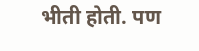भीती होती. पण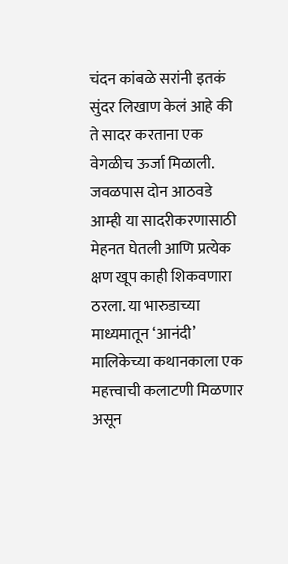चंदन कांबळे सरांनी इतकं सुंदर लिखाण केलं आहे की ते सादर करताना एक वेगळीच ऊर्जा मिळाली. जवळपास दोन आठवडे आम्ही या सादरीकरणासाठी मेहनत घेतली आणि प्रत्येक क्षण खूप काही शिकवणारा ठरला. या भारुडाच्या माध्यमातून ‘आनंदी’ मालिकेच्या कथानकाला एक महत्त्वाची कलाटणी मिळणार असून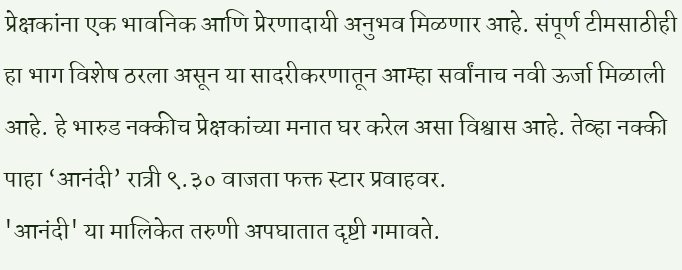प्रेक्षकांना एक भावनिक आणि प्रेरणादायी अनुभव मिळणार आहे. संपूर्ण टीमसाठीही हा भाग विशेष ठरला असून या सादरीकरणातून आम्हा सर्वांनाच नवी ऊर्जा मिळाली आहे. हे भारुड नक्कीच प्रेक्षकांच्या मनात घर करेल असा विश्वास आहे. तेव्हा नक्की पाहा ‘आनंदी’ रात्री ९.३० वाजता फक्त स्टार प्रवाहवर.
'आनंदी' या मालिकेत तरुणी अपघातात दृष्टी गमावते.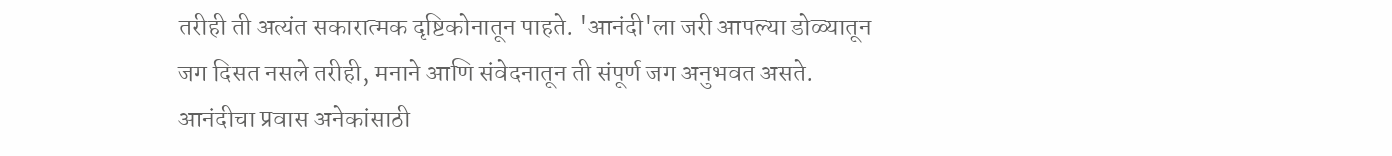तरीही ती अत्यंत सकारात्मक दृष्टिकोनातून पाहते. 'आनंदी'ला जरी आपल्या डोळ्यातून जग दिसत नसले तरीही, मनाने आणि संवेदनातून ती संपूर्ण जग अनुभवत असते. आनंदीचा प्रवास अनेकांसाठी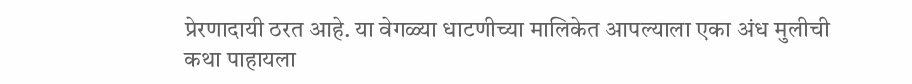प्रेरणादायी ठरत आहे. या वेगळ्या धाटणीच्या मालिकेत आपल्याला एका अंध मुलीची कथा पाहायला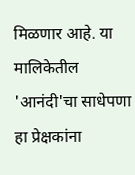मिळणार आहे. या मालिकेतील 'आनंदी'चा साधेपणा हा प्रेक्षकांना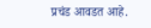प्रचंड आवडत आहे.